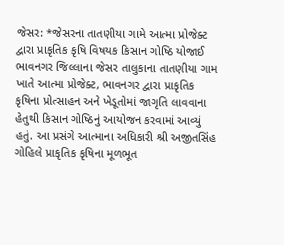જેસર: *જેસરના તાતણીયા ગામે આત્મા પ્રોજેક્ટ દ્વારા પ્રાકૃતિક કૃષિ વિષયક કિસાન ગોષ્ઠિ યોજાઈ
ભાવનગર જિલ્લાના જેસર તાલુકાના તાતણીયા ગામ ખાતે આત્મા પ્રોજેક્ટ, ભાવનગર દ્વારા પ્રાકૃતિક કૃષિના પ્રોત્સાહન અને ખેડૂતોમાં જાગૃતિ લાવવાના હેતુથી કિસાન ગોષ્ઠિનું આયોજન કરવામાં આવ્યું હતું. આ પ્રસંગે આત્માના અધિકારી શ્રી અજીતસિંહ ગોહિલે પ્રાકૃતિક કૃષિના મૂળભૂત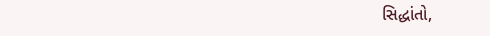સિદ્ધાંતો,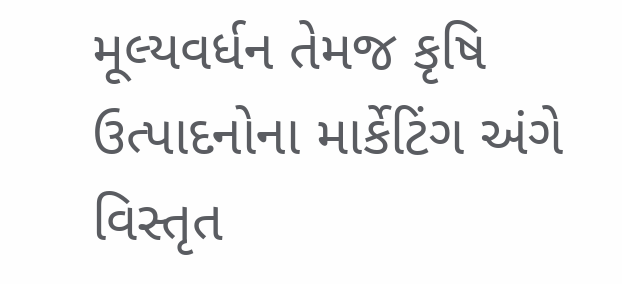મૂલ્યવર્ધન તેમજ કૃષિ ઉત્પાદનોના માર્કેટિંગ અંગે વિસ્તૃત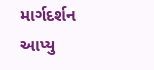માર્ગદર્શન આપ્યુ